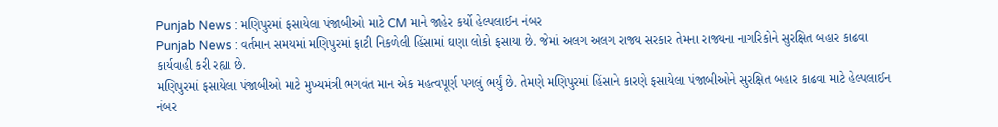Punjab News : મણિપુરમાં ફસાયેલા પંજાબીઓ માટે CM માને જાહેર કર્યો હેલ્પલાઈન નંબર
Punjab News : વર્તમાન સમયમાં મણિપુરમાં ફાટી નિકળેલી હિંસામાં ઘણા લોકો ફસાયા છે. જેમાં અલગ અલગ રાજ્ય સરકાર તેમના રાજ્યના નાગરિકોને સુરક્ષિત બહાર કાઢવા કાર્યવાહી કરી રહ્યા છે.
મણિપુરમાં ફસાયેલા પંજાબીઓ માટે મુખ્યમંત્રી ભગવંત માન એક મહત્વપૂર્ણ પગલું ભર્યું છે. તેમણે મણિપુરમાં હિંસાને કારણે ફસાયેલા પંજાબીઓને સુરક્ષિત બહાર કાઢવા માટે હેલ્પલાઈન નંબર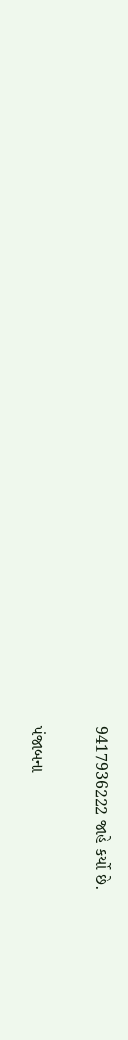9417936222 જાહે કર્યો છે.

પંજાબના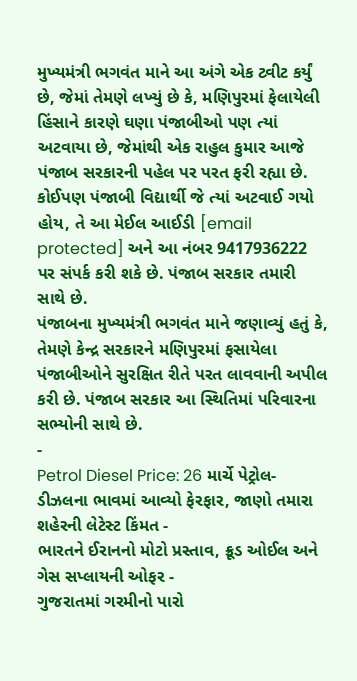મુખ્યમંત્રી ભગવંત માને આ અંગે એક ટ્વીટ કર્યું છે, જેમાં તેમણે લખ્યું છે કે, મણિપુરમાં ફેલાયેલી હિંસાને કારણે ઘણા પંજાબીઓ પણ ત્યાં અટવાયા છે, જેમાંથી એક રાહુલ કુમાર આજે પંજાબ સરકારની પહેલ પર પરત ફરી રહ્યા છે. કોઈપણ પંજાબી વિદ્યાર્થી જે ત્યાં અટવાઈ ગયો હોય, તે આ મેઈલ આઈડી [email protected] અને આ નંબર 9417936222 પર સંપર્ક કરી શકે છે. પંજાબ સરકાર તમારી સાથે છે.
પંજાબના મુખ્યમંત્રી ભગવંત માને જણાવ્યું હતું કે, તેમણે કેન્દ્ર સરકારને મણિપુરમાં ફસાયેલા પંજાબીઓને સુરક્ષિત રીતે પરત લાવવાની અપીલ કરી છે. પંજાબ સરકાર આ સ્થિતિમાં પરિવારના સભ્યોની સાથે છે.
-
Petrol Diesel Price: 26 માર્ચે પેટ્રોલ-ડીઝલના ભાવમાં આવ્યો ફેરફાર, જાણો તમારા શહેરની લેટેસ્ટ કિંમત -
ભારતને ઈરાનનો મોટો પ્રસ્તાવ, ક્રૂડ ઓઈલ અને ગેસ સપ્લાયની ઓફર -
ગુજરાતમાં ગરમીનો પારો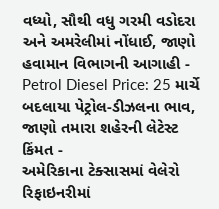વધ્યો, સૌથી વધુ ગરમી વડોદરા અને અમરેલીમાં નોંધાઈ, જાણો હવામાન વિભાગની આગાહી -
Petrol Diesel Price: 25 માર્ચે બદલાયા પેટ્રોલ-ડીઝલના ભાવ, જાણો તમારા શહેરની લેટેસ્ટ કિંમત -
અમેરિકાના ટેક્સાસમાં વેલેરો રિફાઇનરીમાં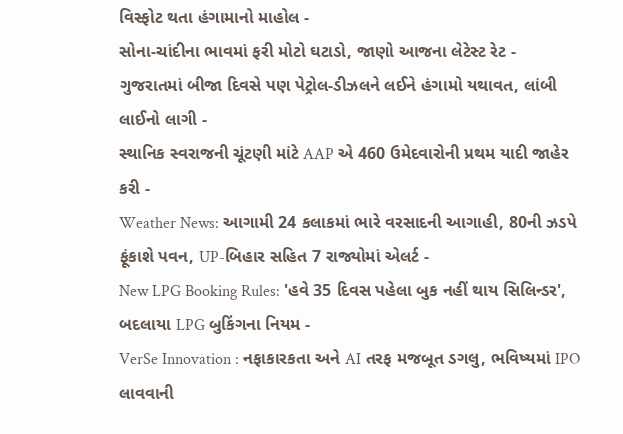વિસ્ફોટ થતા હંગામાનો માહોલ -
સોના-ચાંદીના ભાવમાં ફરી મોટો ઘટાડો, જાણો આજના લેટેસ્ટ રેટ -
ગુજરાતમાં બીજા દિવસે પણ પેટ્રોલ-ડીઝલને લઈને હંગામો યથાવત, લાંબી લાઈનો લાગી -
સ્થાનિક સ્વરાજની ચૂંટણી માંટે AAP એ 460 ઉમેદવારોની પ્રથમ યાદી જાહેર કરી -
Weather News: આગામી 24 કલાકમાં ભારે વરસાદની આગાહી, 80ની ઝડપે ફૂંકાશે પવન, UP-બિહાર સહિત 7 રાજ્યોમાં એલર્ટ -
New LPG Booking Rules: 'હવે 35 દિવસ પહેલા બુક નહીં થાય સિલિન્ડર', બદલાયા LPG બુકિંગના નિયમ -
VerSe Innovation : નફાકારકતા અને AI તરફ મજબૂત ડગલુ, ભવિષ્યમાં IPO લાવવાની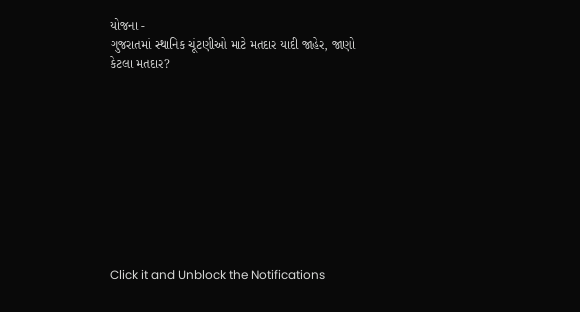યોજના -
ગુજરાતમાં સ્થાનિક ચૂંટણીઓ માટે મતદાર યાદી જાહેર, જાણો કેટલા મતદાર?










Click it and Unblock the Notifications